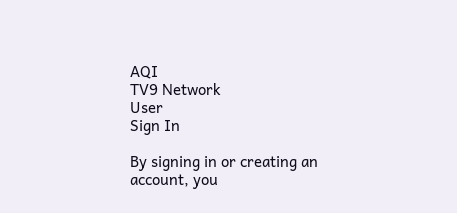AQI
TV9 Network
User
Sign In

By signing in or creating an account, you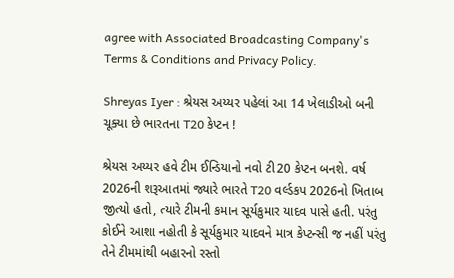agree with Associated Broadcasting Company's Terms & Conditions and Privacy Policy.

Shreyas Iyer : શ્રેયસ અય્યર પહેલાં આ 14 ખેલાડીઓ બની ચૂક્યા છે ભારતના T20 કેપ્ટન !

શ્રેયસ અય્યર હવે ટીમ ઈન્ડિયાનો નવો ટી20 કેપ્ટન બનશે. વર્ષ 2026ની શરૂઆતમાં જ્યારે ભારતે T20 વર્લ્ડકપ 2026નો ખિતાબ જીત્યો હતો, ત્યારે ટીમની કમાન સૂર્યકુમાર યાદવ પાસે હતી. પરંતુ કોઈને આશા નહોતી કે સૂર્યકુમાર યાદવને માત્ર કેપ્ટન્સી જ નહીં પરંતુ તેને ટીમમાંથી બહારનો રસ્તો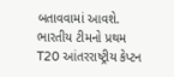બતાવવામાં આવશે. ભારતીય ટીમનો પ્રથમ T20 આંતરરાષ્ટ્રીય કેપ્ટન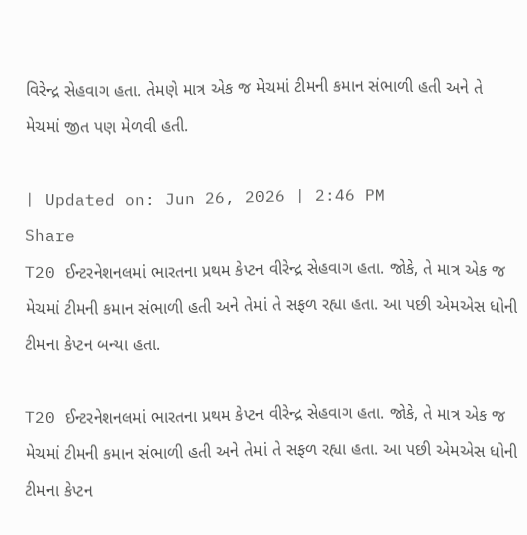વિરેન્દ્ર સેહવાગ હતા. તેમણે માત્ર એક જ મેચમાં ટીમની કમાન સંભાળી હતી અને તે મેચમાં જીત પણ મેળવી હતી.

| Updated on: Jun 26, 2026 | 2:46 PM
Share
T20 ઈન્ટરનેશનલમાં ભારતના પ્રથમ કેપ્ટન વીરેન્દ્ર સેહવાગ હતા. જોકે, તે માત્ર એક જ મેચમાં ટીમની કમાન સંભાળી હતી અને તેમાં તે સફળ રહ્યા હતા. આ પછી એમએસ ધોની ટીમના કેપ્ટન બન્યા હતા.

T20 ઈન્ટરનેશનલમાં ભારતના પ્રથમ કેપ્ટન વીરેન્દ્ર સેહવાગ હતા. જોકે, તે માત્ર એક જ મેચમાં ટીમની કમાન સંભાળી હતી અને તેમાં તે સફળ રહ્યા હતા. આ પછી એમએસ ધોની ટીમના કેપ્ટન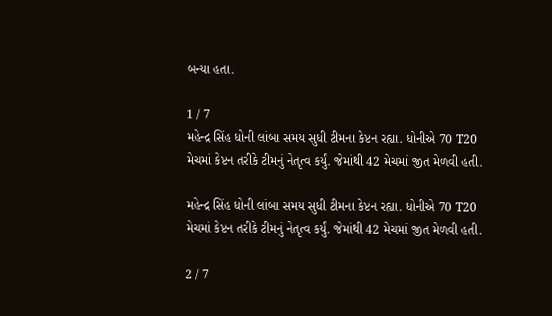બન્યા હતા.

1 / 7
મહેન્દ્ર સિંહ ધોની લાંબા સમય સુધી ટીમના કેપ્ટન રહ્યા. ધોનીએ 70 T20 મેચમાં કેપ્ટન તરીકે ટીમનું નેતૃત્વ કર્યું. જેમાંથી 42 મેચમાં જીત મેળવી હતી.

મહેન્દ્ર સિંહ ધોની લાંબા સમય સુધી ટીમના કેપ્ટન રહ્યા. ધોનીએ 70 T20 મેચમાં કેપ્ટન તરીકે ટીમનું નેતૃત્વ કર્યું. જેમાંથી 42 મેચમાં જીત મેળવી હતી.

2 / 7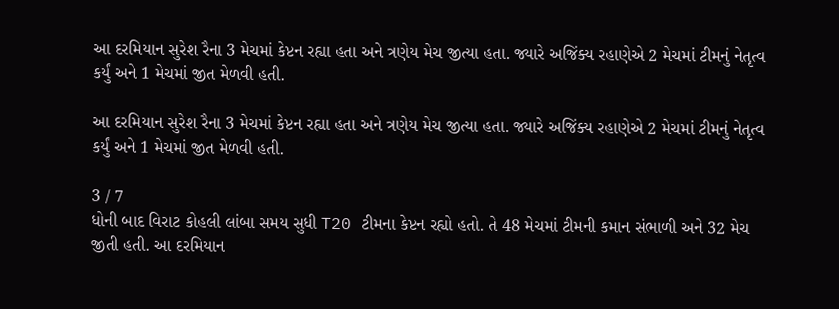આ દરમિયાન સુરેશ રૈના 3 મેચમાં કેપ્ટન રહ્યા હતા અને ત્રણેય મેચ જીત્યા હતા. જ્યારે અજિંક્ય રહાણેએ 2 મેચમાં ટીમનું નેતૃત્વ કર્યું અને 1 મેચમાં જીત મેળવી હતી.

આ દરમિયાન સુરેશ રૈના 3 મેચમાં કેપ્ટન રહ્યા હતા અને ત્રણેય મેચ જીત્યા હતા. જ્યારે અજિંક્ય રહાણેએ 2 મેચમાં ટીમનું નેતૃત્વ કર્યું અને 1 મેચમાં જીત મેળવી હતી.

3 / 7
ધોની બાદ વિરાટ કોહલી લાંબા સમય સુધી T20 ટીમના કેપ્ટન રહ્યો હતો. તે 48 મેચમાં ટીમની કમાન સંભાળી અને 32 મેચ જીતી હતી. આ દરમિયાન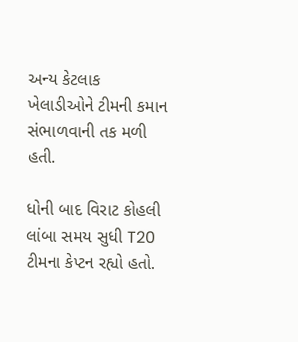અન્ય કેટલાક ખેલાડીઓને ટીમની કમાન સંભાળવાની તક મળી હતી.

ધોની બાદ વિરાટ કોહલી લાંબા સમય સુધી T20 ટીમના કેપ્ટન રહ્યો હતો.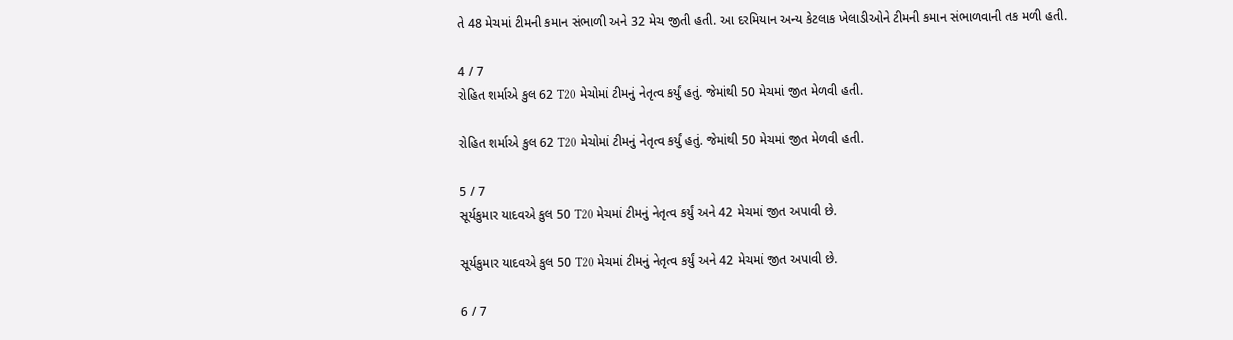તે 48 મેચમાં ટીમની કમાન સંભાળી અને 32 મેચ જીતી હતી. આ દરમિયાન અન્ય કેટલાક ખેલાડીઓને ટીમની કમાન સંભાળવાની તક મળી હતી.

4 / 7
રોહિત શર્માએ કુલ 62 T20 મેચોમાં ટીમનું નેતૃત્વ કર્યું હતું. જેમાંથી 50 મેચમાં જીત મેળવી હતી.

રોહિત શર્માએ કુલ 62 T20 મેચોમાં ટીમનું નેતૃત્વ કર્યું હતું. જેમાંથી 50 મેચમાં જીત મેળવી હતી.

5 / 7
સૂર્યકુમાર યાદવએ કુલ 50 T20 મેચમાં ટીમનું નેતૃત્વ કર્યું અને 42 મેચમાં જીત અપાવી છે.

સૂર્યકુમાર યાદવએ કુલ 50 T20 મેચમાં ટીમનું નેતૃત્વ કર્યું અને 42 મેચમાં જીત અપાવી છે.

6 / 7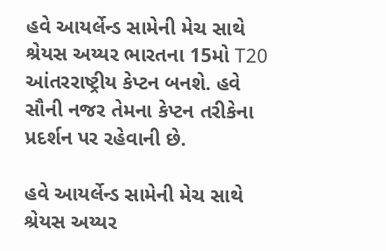હવે આયર્લેન્ડ સામેની મેચ સાથે શ્રેયસ અય્યર ભારતના 15મો T20 આંતરરાષ્ટ્રીય કેપ્ટન બનશે. હવે સૌની નજર તેમના કેપ્ટન તરીકેના પ્રદર્શન પર રહેવાની છે.

હવે આયર્લેન્ડ સામેની મેચ સાથે શ્રેયસ અય્યર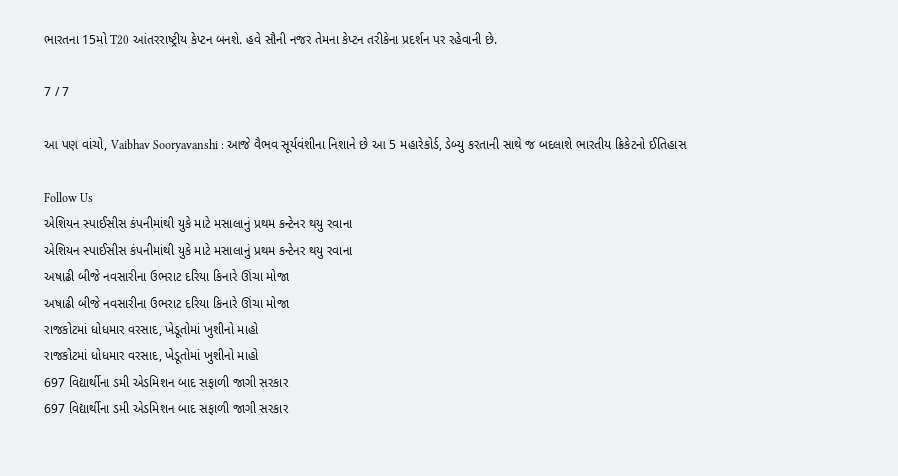ભારતના 15મો T20 આંતરરાષ્ટ્રીય કેપ્ટન બનશે. હવે સૌની નજર તેમના કેપ્ટન તરીકેના પ્રદર્શન પર રહેવાની છે.

7 / 7

આ પણ વાંચો, Vaibhav Sooryavanshi : આજે વૈભવ સૂર્યવંશીના નિશાને છે આ 5 મહારેકોર્ડ, ડેબ્યુ કરતાની સાથે જ બદલાશે ભારતીય ક્રિકેટનો ઈતિહાસ

Follow Us
એશિયન સ્પાઈસીસ કંપનીમાંથી યુકે માટે મસાલાનું પ્રથમ કન્ટેનર થયુ રવાના
એશિયન સ્પાઈસીસ કંપનીમાંથી યુકે માટે મસાલાનું પ્રથમ કન્ટેનર થયુ રવાના
અષાઢી બીજે નવસારીના ઉભરાટ દરિયા કિનારે ઊંચા મોજા
અષાઢી બીજે નવસારીના ઉભરાટ દરિયા કિનારે ઊંચા મોજા
રાજકોટમાં ધોધમાર વરસાદ, ખેડૂતોમાં ખુશીનો માહો
રાજકોટમાં ધોધમાર વરસાદ, ખેડૂતોમાં ખુશીનો માહો
697 વિદ્યાર્થીના ડમી એડમિશન બાદ સફાળી જાગી સરકાર
697 વિદ્યાર્થીના ડમી એડમિશન બાદ સફાળી જાગી સરકાર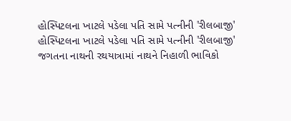હોસ્પિટલના ખાટલે પડેલા પતિ સામે પત્નીની 'રીલબાજી'
હોસ્પિટલના ખાટલે પડેલા પતિ સામે પત્નીની 'રીલબાજી'
જગતના નાથની રથયાત્રામાં નાથને નિહાળી ભાવિકો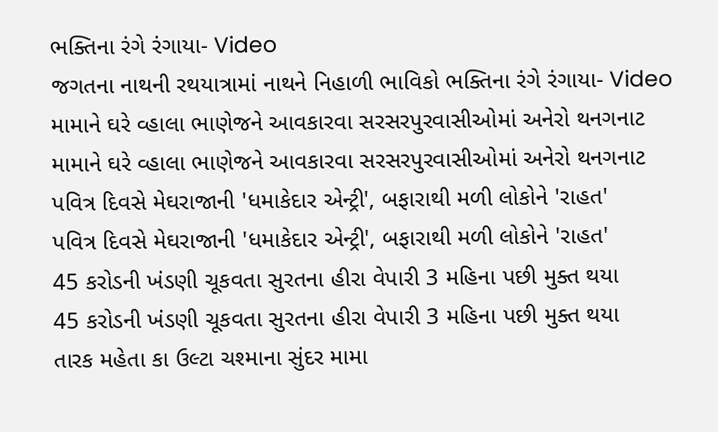ભક્તિના રંગે રંગાયા- Video
જગતના નાથની રથયાત્રામાં નાથને નિહાળી ભાવિકો ભક્તિના રંગે રંગાયા- Video
મામાને ઘરે વ્હાલા ભાણેજને આવકારવા સરસરપુરવાસીઓમાં અનેરો થનગનાટ
મામાને ઘરે વ્હાલા ભાણેજને આવકારવા સરસરપુરવાસીઓમાં અનેરો થનગનાટ
પવિત્ર દિવસે મેઘરાજાની 'ધમાકેદાર એન્ટ્રી', બફારાથી મળી લોકોને 'રાહત'
પવિત્ર દિવસે મેઘરાજાની 'ધમાકેદાર એન્ટ્રી', બફારાથી મળી લોકોને 'રાહત'
45 કરોડની ખંડણી ચૂકવતા સુરતના હીરા વેપારી 3 મહિના પછી મુક્ત થયા
45 કરોડની ખંડણી ચૂકવતા સુરતના હીરા વેપારી 3 મહિના પછી મુક્ત થયા
તારક મહેતા કા ઉલ્ટા ચશ્માના સુંદર મામા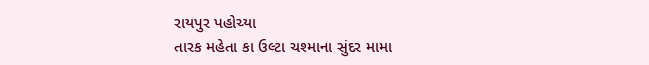રાયપુર પહોચ્યા
તારક મહેતા કા ઉલ્ટા ચશ્માના સુંદર મામા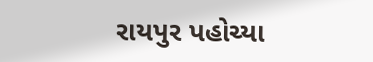રાયપુર પહોચ્યા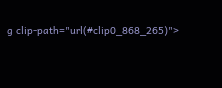g clip-path="url(#clip0_868_265)">